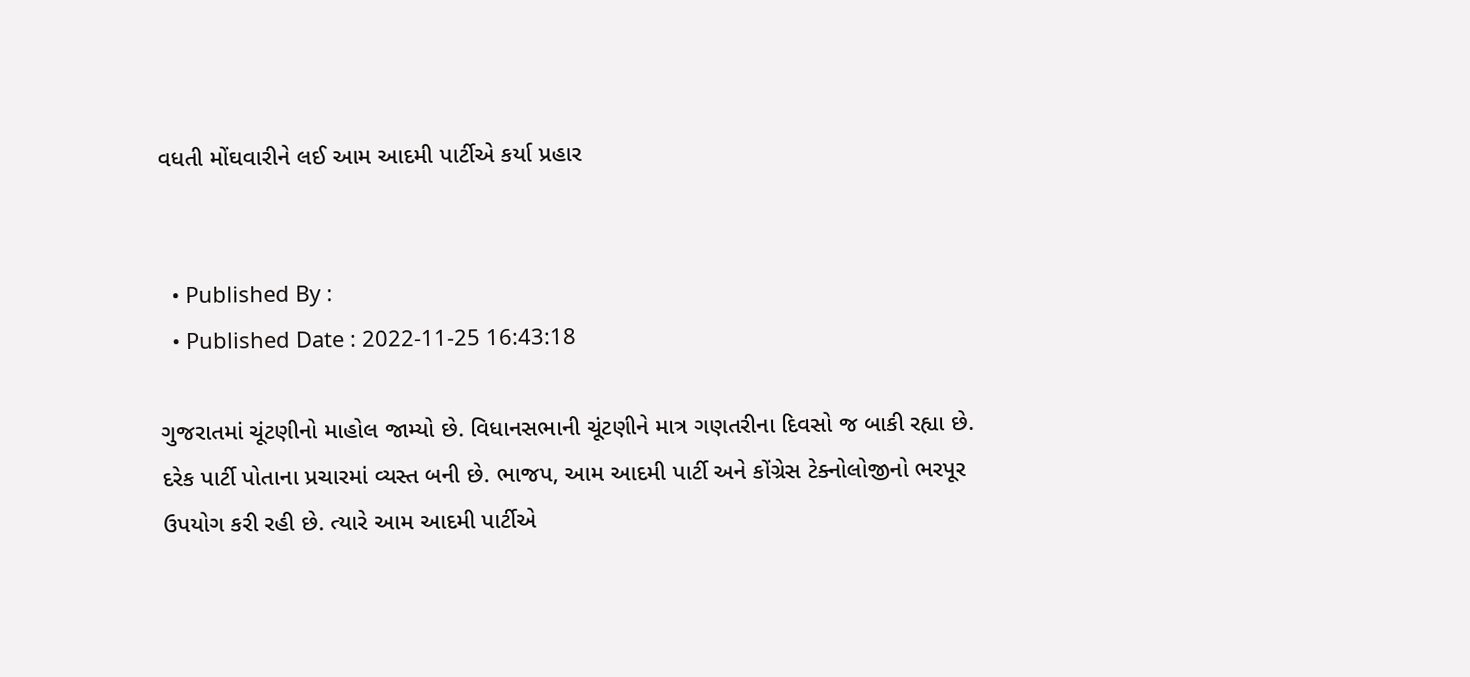વધતી મોંઘવારીને લઈ આમ આદમી પાર્ટીએ કર્યા પ્રહાર


  • Published By :
  • Published Date : 2022-11-25 16:43:18

ગુજરાતમાં ચૂંટણીનો માહોલ જામ્યો છે. વિધાનસભાની ચૂંટણીને માત્ર ગણતરીના દિવસો જ બાકી રહ્યા છે. દરેક પાર્ટી પોતાના પ્રચારમાં વ્યસ્ત બની છે. ભાજપ, આમ આદમી પાર્ટી અને કોંગ્રેસ ટેક્નોલોજીનો ભરપૂર ઉપયોગ કરી રહી છે. ત્યારે આમ આદમી પાર્ટીએ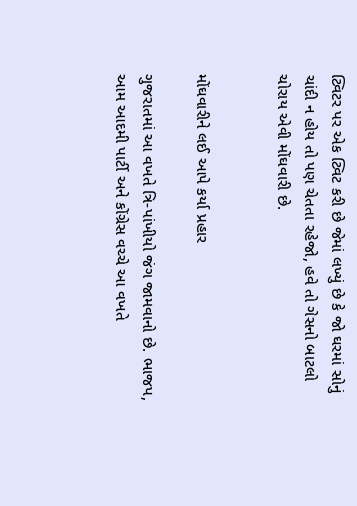ટ્વિટર પર એક ટ્વિટ કરી છે જેમાં લખ્યું છે કે જો ઘરમાં સોનું ચાંદી ન હોય તો પણ ચેતતા રહેજો, હવે તો ગેસનો બાટલો ચોરાય એવી મોંઘવારી છે.


મોંઘવારીને લઈ આપે કર્યા પ્રહાર

ગુજરાતમાં આ વખતે ત્રિ-પાંખીયો જંગ જામવાનો છે. ભાજપ, આમ આદમી પાર્ટી અને કોંગ્રેસ વચ્ચે આ વખતે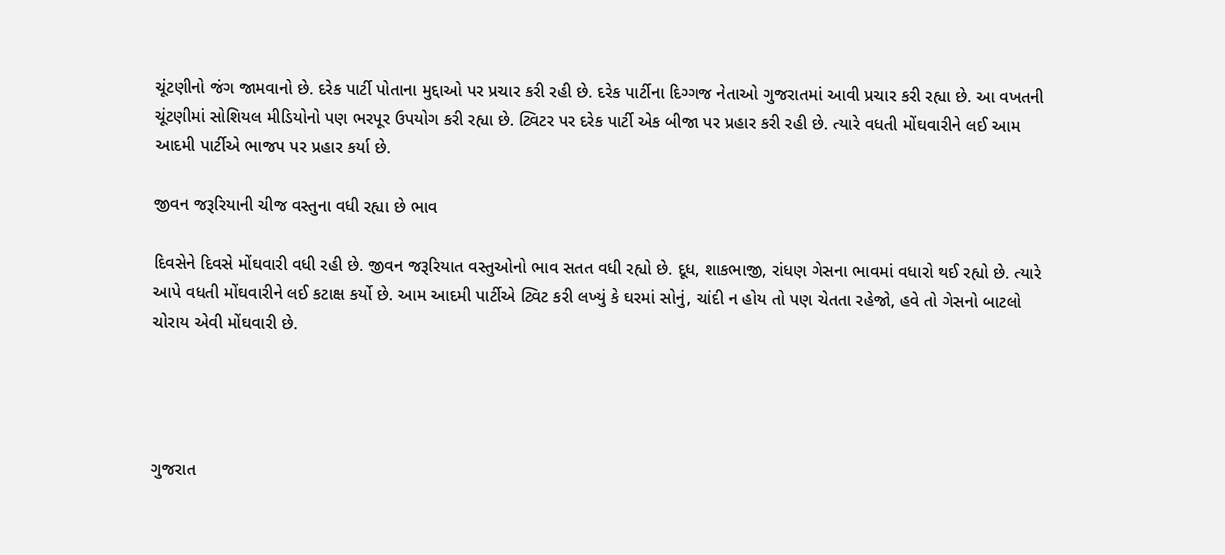ચૂંટણીનો જંગ જામવાનો છે. દરેક પાર્ટી પોતાના મુદ્દાઓ પર પ્રચાર કરી રહી છે. દરેક પાર્ટીના દિગ્ગજ નેતાઓ ગુજરાતમાં આવી પ્રચાર કરી રહ્યા છે. આ વખતની ચૂંટણીમાં સોશિયલ મીડિયોનો પણ ભરપૂર ઉપયોગ કરી રહ્યા છે. ટ્વિટર પર દરેક પાર્ટી એક બીજા પર પ્રહાર કરી રહી છે. ત્યારે વધતી મોંઘવારીને લઈ આમ આદમી પાર્ટીએ ભાજપ પર પ્રહાર કર્યા છે.

જીવન જરૂરિયાની ચીજ વસ્તુના વધી રહ્યા છે ભાવ

દિવસેને દિવસે મોંઘવારી વધી રહી છે. જીવન જરૂરિયાત વસ્તુઓનો ભાવ સતત વધી રહ્યો છે. દૂધ, શાકભાજી, રાંધણ ગેસના ભાવમાં વધારો થઈ રહ્યો છે. ત્યારે આપે વધતી મોંઘવારીને લઈ કટાક્ષ કર્યો છે. આમ આદમી પાર્ટીએ ટ્વિટ કરી લખ્યું કે ઘરમાં સોનું, ચાંદી ન હોય તો પણ ચેતતા રહેજો, હવે તો ગેસનો બાટલો ચોરાય એવી મોંઘવારી છે.




ગુજરાત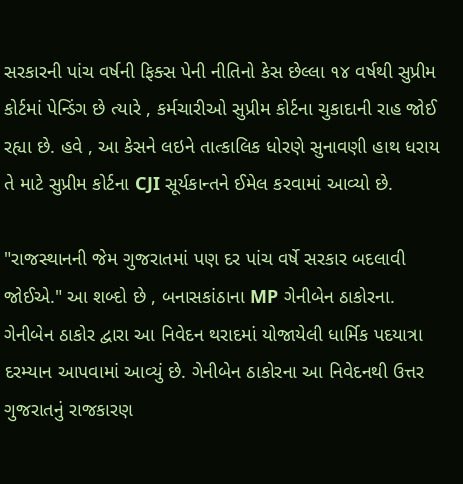સરકારની પાંચ વર્ષની ફિક્સ પેની નીતિનો કેસ છેલ્લા ૧૪ વર્ષથી સુપ્રીમ કોર્ટમાં પેન્ડિંગ છે ત્યારે , કર્મચારીઓ સુપ્રીમ કોર્ટના ચુકાદાની રાહ જોઈ રહ્યા છે. હવે , આ કેસને લઇને તાત્કાલિક ધોરણે સુનાવણી હાથ ધરાય તે માટે સુપ્રીમ કોર્ટના CJI સૂર્યકાન્તને ઈમેલ કરવામાં આવ્યો છે.

"રાજસ્થાનની જેમ ગુજરાતમાં પણ દર પાંચ વર્ષે સરકાર બદલાવી જોઈએ." આ શબ્દો છે , બનાસકાંઠાના MP ગેનીબેન ઠાકોરના. ગેનીબેન ઠાકોર દ્વારા આ નિવેદન થરાદમાં યોજાયેલી ધાર્મિક પદયાત્રા દરમ્યાન આપવામાં આવ્યું છે. ગેનીબેન ઠાકોરના આ નિવેદનથી ઉત્તર ગુજરાતનું રાજકારણ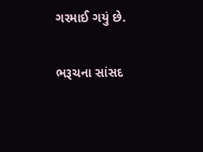ગરમાઈ ગયું છે.

ભરૂચના સાંસદ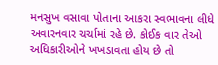મનસુખ વસાવા પોતાના આકરા સ્વભાવના લીધે અવારનવાર ચર્ચામાં રહે છે. કોઈક વાર તેઓ અધિકારીઓને ખખડાવતા હોય છે તો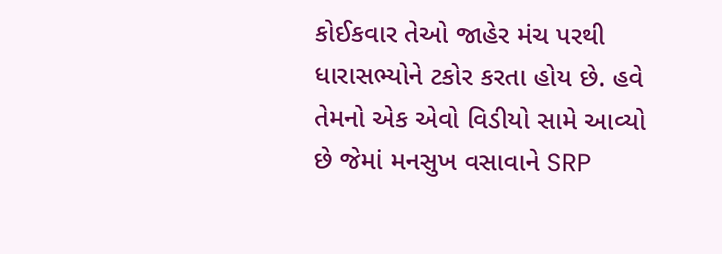કોઈકવાર તેઓ જાહેર મંચ પરથી ધારાસભ્યોને ટકોર કરતા હોય છે. હવે તેમનો એક એવો વિડીયો સામે આવ્યો છે જેમાં મનસુખ વસાવાને SRP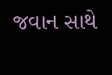જવાન સાથે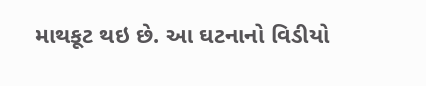માથકૂટ થઇ છે. આ ઘટનાનો વિડીયો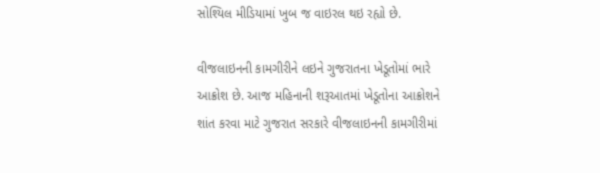સોશ્યિલ મીડિયામાં ખુબ જ વાઇરલ થઇ રહ્યો છે.

વીજલાઇનની કામગીરીને લઇને ગુજરાતના ખેડૂતોમાં ભારે આક્રોશ છે. આજ મહિનાની શરૂઆતમાં ખેડૂતોના આક્રોશને શાંત કરવા માટે ગુજરાત સરકારે વીજલાઇનની કામગીરીમાં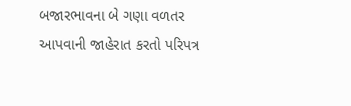બજારભાવના બે ગણા વળતર આપવાની જાહેરાત કરતો પરિપત્ર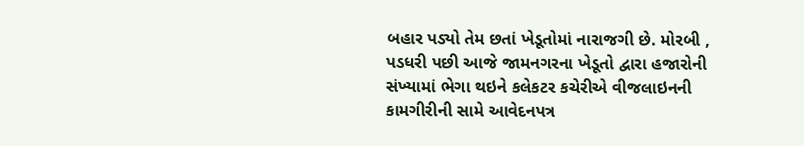બહાર પડ્યો તેમ છતાં ખેડૂતોમાં નારાજગી છે. મોરબી , પડધરી પછી આજે જામનગરના ખેડૂતો દ્વારા હજારોની સંખ્યામાં ભેગા થઇને કલેકટર કચેરીએ વીજલાઇનની કામગીરીની સામે આવેદનપત્ર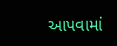આપવામાં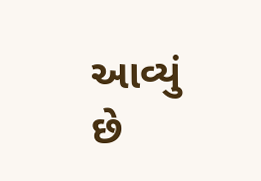આવ્યું છે